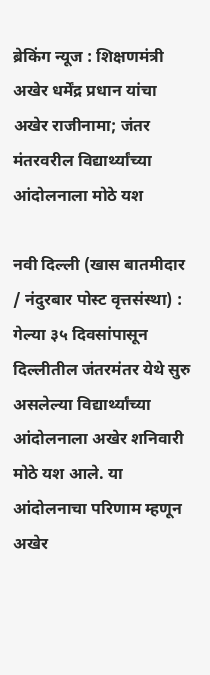ब्रेकिंग न्यूज : शिक्षणमंत्री अखेर धर्मेंद्र प्रधान यांचा अखेर राजीनामा; जंतर मंतरवरील विद्यार्थ्यांच्या आंदोलनाला मोठे यश

नवी दिल्ली (खास बातमीदार / नंदुरबार पोस्ट वृत्तसंस्था) : गेल्या ३५ दिवसांपासून दिल्लीतील जंतरमंतर येथे सुरु असलेल्या विद्यार्थ्यांच्या आंदोलनाला अखेर शनिवारी मोठे यश आले. या आंदोलनाचा परिणाम म्हणून अखेर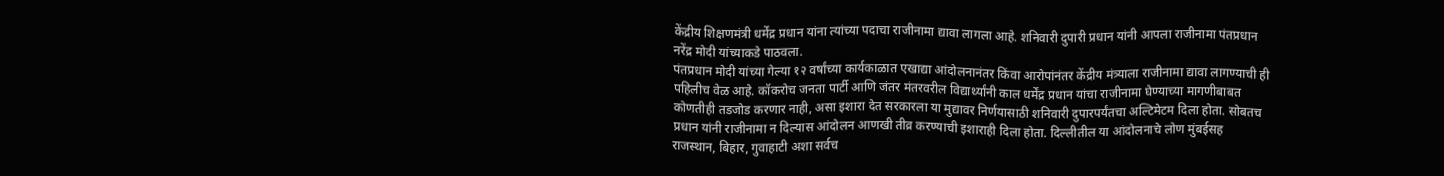केंद्रीय शिक्षणमंत्री धर्मेंद्र प्रधान यांना त्यांच्या पदाचा राजीनामा द्यावा लागला आहे. शनिवारी दुपारी प्रधान यांनी आपला राजीनामा पंतप्रधान नरेंद्र मोदी यांच्याकडे पाठवला.
पंतप्रधान मोदी यांच्या गेल्या १२ वर्षांच्या कार्यकाळात एखाद्या आंदोलनानंतर किंवा आरोपांनंतर केंद्रीय मंत्र्याला राजीनामा द्यावा लागण्याची ही पहिलीच वेळ आहे. कॉकरोच जनता पार्टी आणि जंतर मंतरवरील विद्यार्थ्यांनी काल धर्मेंद्र प्रधान यांचा राजीनामा घेण्याच्या मागणीबाबत कोणतीही तडजोड करणार नाही, असा इशारा देत सरकारला या मुद्यावर निर्णयासाठी शनिवारी दुपारपर्यंतचा अल्टिमेटम दिला होता. सोबतच प्रधान यांनी राजीनामा न दिल्यास आंदोलन आणखी तीव्र करण्याची इशाराही दिला होता. दिल्लीतील या आंदोलनाचे लोण मुंबईसह राजस्थान, बिहार, गुवाहाटी अशा सर्वच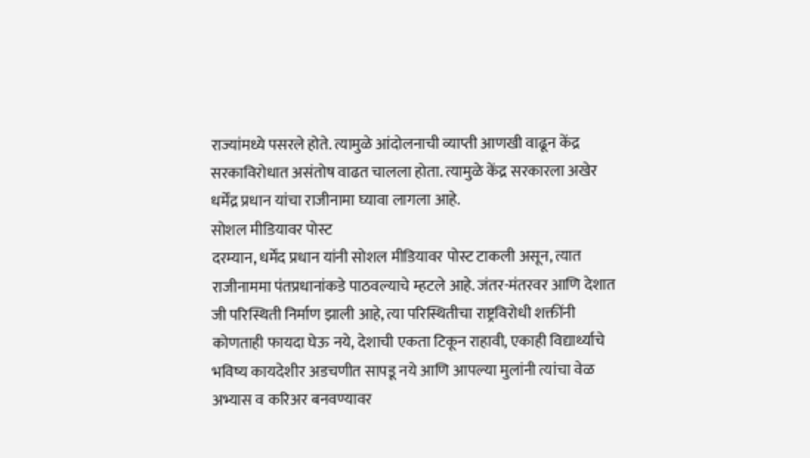राज्यांमध्ये पसरले होते. त्यामुळे आंदोलनाची व्याप्ती आणखी वाढून केंद्र सरकाविरोधात असंतोष वाढत चालला होता. त्यामुळे केंद्र सरकारला अखेर धर्मेंद्र प्रधान यांचा राजीनामा घ्यावा लागला आहे.
सोशल मीडियावर पोस्ट
दरम्यान, धर्मेंद प्रधान यांनी सोशल मीडियावर पोस्ट टाकली असून, त्यात राजीनाममा पंतप्रधानांकडे पाठवल्याचे म्हटले आहे. जंतर-मंतरवर आणि देशात जी परिस्थिती निर्माण झाली आहे, त्या परिस्थितीचा राष्ट्रविरोधी शक्तींनी कोणताही फायदा घेऊ नये, देशाची एकता टिकून राहावी, एकाही विद्यार्थ्याचे भविष्य कायदेशीर अडचणीत सापडू नये आणि आपल्या मुलांनी त्यांचा वेळ अभ्यास व करिअर बनवण्यावर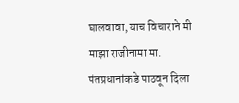घालवावा, याच विचाराने मी माझा राजीनामा मा. पंतप्रधानांकडे पाठवून दिला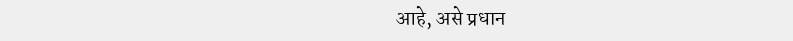आहे, असे प्रधान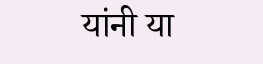यांनी या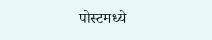पोस्टमध्ये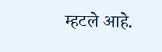म्हटले आहे.